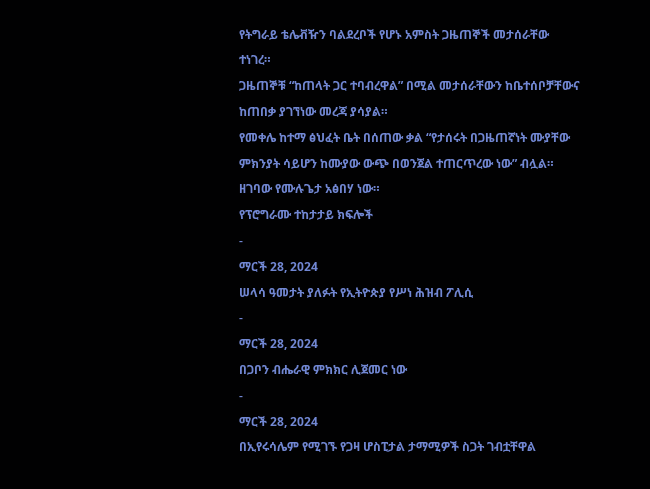የትግራይ ቴሌቭዥን ባልደረቦች የሆኑ አምስት ጋዜጠኞች መታሰራቸው ተነገረ።
ጋዜጠኞቹ “ከጠላት ጋር ተባብረዋል” በሚል መታሰራቸውን ከቤተሰቦቻቸውና ከጠበቃ ያገኘነው መረጃ ያሳያል።
የመቀሌ ከተማ ፅህፈት ቤት በሰጠው ቃል “የታሰሩት በጋዜጠኛነት ሙያቸው ምክንያት ሳይሆን ከሙያው ውጭ በወንጀል ተጠርጥረው ነው” ብሏል።
ዘገባው የሙሉጌታ አፅበሃ ነው።
የፕሮግራሙ ተከታታይ ክፍሎች
-
ማርች 28, 2024
ሠላሳ ዓመታት ያለፉት የኢትዮጵያ የሥነ ሕዝብ ፖሊሲ
-
ማርች 28, 2024
በጋቦን ብሔራዊ ምክክር ሊጀመር ነው
-
ማርች 28, 2024
በኢየሩሳሌም የሚገኙ የጋዛ ሆስፒታል ታማሚዎች ስጋት ገብቷቸዋል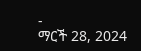-
ማርች 28, 2024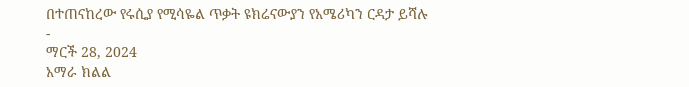በተጠናከረው የሩሲያ የሚሳዬል ጥቃት ዩክሬናውያን የአሜሪካን ርዳታ ይሻሉ
-
ማርች 28, 2024
አማራ ክልል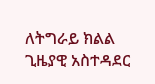ለትግራይ ክልል ጊዜያዊ አስተዳደር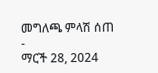መግለጫ ምላሽ ሰጠ
-
ማርች 28, 2024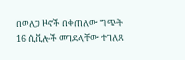በወለጋ ዞኖች በቀጠለው ግጭት 16 ሲቪሎች መገደላቸው ተገለጸ